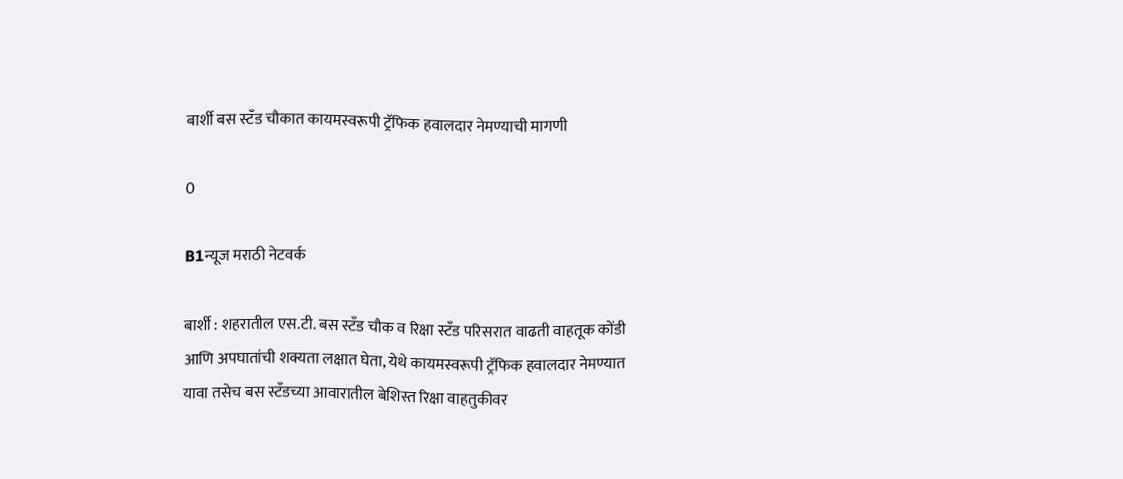बार्शी बस स्टँड चौकात कायमस्वरूपी ट्रॅफिक हवालदार नेमण्याची मागणी

0

B1न्यूज मराठी नेटवर्क

बार्शी : शहरातील एस.टी. बस स्टँड चौक व रिक्षा स्टँड परिसरात वाढती वाहतूक कोंडी आणि अपघातांची शक्यता लक्षात घेता, येथे कायमस्वरूपी ट्रॅफिक हवालदार नेमण्यात यावा तसेच बस स्टँडच्या आवारातील बेशिस्त रिक्षा वाहतुकीवर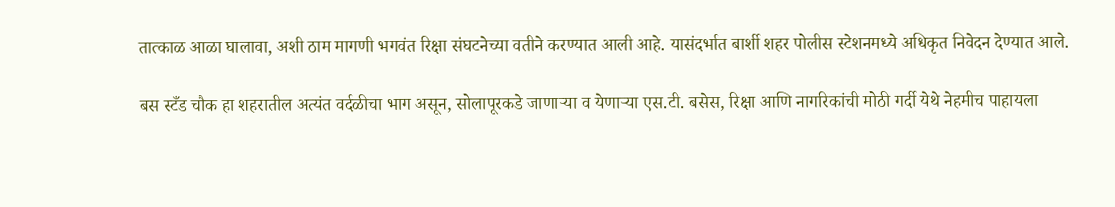तात्काळ आळा घालावा, अशी ठाम मागणी भगवंत रिक्षा संघटनेच्या वतीने करण्यात आली आहे. यासंदर्भात बार्शी शहर पोलीस स्टेशनमध्ये अधिकृत निवेदन देण्यात आले.

बस स्टँड चौक हा शहरातील अत्यंत वर्दळीचा भाग असून, सोलापूरकडे जाणाऱ्या व येणाऱ्या एस.टी. बसेस, रिक्षा आणि नागरिकांची मोठी गर्दी येथे नेहमीच पाहायला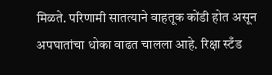मिळते. परिणामी सातत्याने वाहतूक कोंडी होत असून अपघातांचा धोका वाढत चालला आहे. रिक्षा स्टँड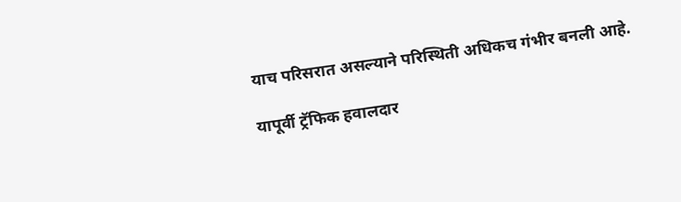याच परिसरात असल्याने परिस्थिती अधिकच गंभीर बनली आहे.

यापूर्वी ट्रॅफिक हवालदार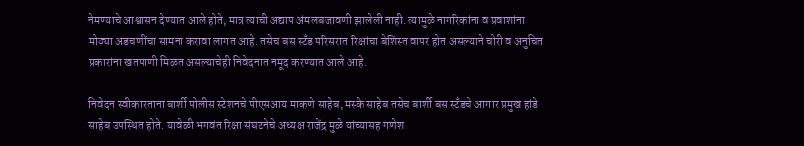नेमण्याचे आश्वासन देण्यात आले होते, मात्र त्याची अद्याप अंमलबजावणी झालेली नाही. त्यामुळे नागरिकांना व प्रवाशांना मोठ्या अडचणींचा सामना करावा लागत आहे. तसेच बस स्टँड परिसरात रिक्षांचा बेशिस्त वापर होत असल्याने चोरी व अनुचित प्रकारांना खतपाणी मिळत असल्याचेही निवेदनात नमूद करण्यात आले आहे.

निवेदन स्वीकारताना बार्शी पोलीस स्टेशनचे पीएसआय माकणे साहेब, मस्के साहेब तसेच बार्शी बस स्टँडचे आगार प्रमुख हांडे साहेब उपस्थित होते. यावेळी भगवंत रिक्षा संघटनेचे अध्यक्ष राजेंद्र मुळे यांच्यासह गणेश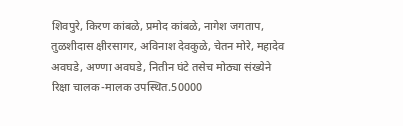शिवपुरे, किरण कांबळे, प्रमोद कांबळे, नागेश जगताप, तुळशीदास क्षीरसागर, अविनाश देवकुळे, चेतन मोरे, महादेव अवघडे, अण्णा अवघडे, नितीन घंटे तसेच मोठ्या संख्येने रिक्षा चालक-मालक उपस्थित.50000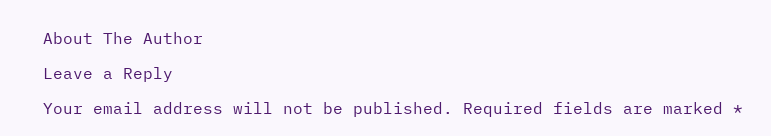About The Author

Leave a Reply

Your email address will not be published. Required fields are marked *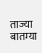ताज्या बातम्या